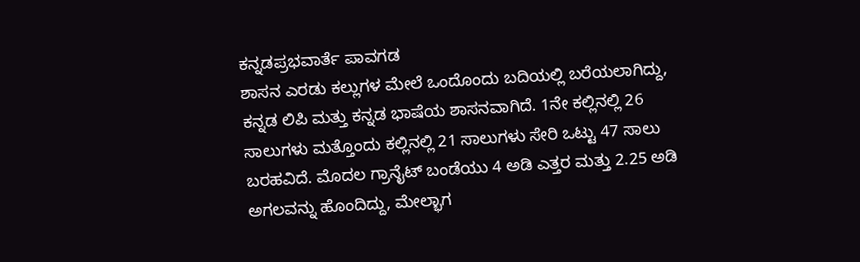ಕನ್ನಡಪ್ರಭವಾರ್ತೆ ಪಾವಗಡ
ಶಾಸನ ಎರಡು ಕಲ್ಲುಗಳ ಮೇಲೆ ಒಂದೊಂದು ಬದಿಯಲ್ಲಿ ಬರೆಯಲಾಗಿದ್ದು, ಕನ್ನಡ ಲಿಪಿ ಮತ್ತು ಕನ್ನಡ ಭಾಷೆಯ ಶಾಸನವಾಗಿದೆ. 1ನೇ ಕಲ್ಲಿನಲ್ಲಿ 26 ಸಾಲುಗಳು ಮತ್ತೊಂದು ಕಲ್ಲಿನಲ್ಲಿ 21 ಸಾಲುಗಳು ಸೇರಿ ಒಟ್ಟು 47 ಸಾಲು ಬರಹವಿದೆ. ಮೊದಲ ಗ್ರಾನೈಟ್ ಬಂಡೆಯು 4 ಅಡಿ ಎತ್ತರ ಮತ್ತು 2.25 ಅಡಿ ಅಗಲವನ್ನು ಹೊಂದಿದ್ದು, ಮೇಲ್ಭಾಗ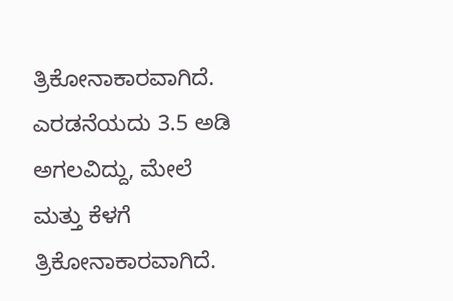ತ್ರಿಕೋನಾಕಾರವಾಗಿದೆ. ಎರಡನೆಯದು 3.5 ಅಡಿ ಅಗಲವಿದ್ದು, ಮೇಲೆ ಮತ್ತು ಕೆಳಗೆ ತ್ರಿಕೋನಾಕಾರವಾಗಿದೆ.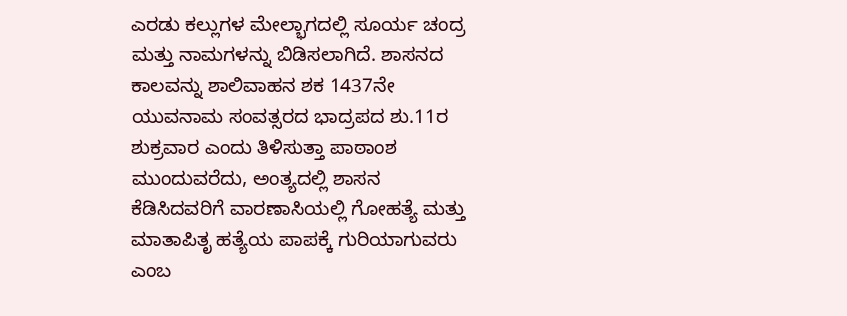ಎರಡು ಕಲ್ಲುಗಳ ಮೇಲ್ಭಾಗದಲ್ಲಿ ಸೂರ್ಯ ಚಂದ್ರ ಮತ್ತು ನಾಮಗಳನ್ನು ಬಿಡಿಸಲಾಗಿದೆ. ಶಾಸನದ ಕಾಲವನ್ನು ಶಾಲಿವಾಹನ ಶಕ 1437ನೇ ಯುವನಾಮ ಸಂವತ್ಸರದ ಭಾದ್ರಪದ ಶು.11ರ ಶುಕ್ರವಾರ ಎಂದು ತಿಳಿಸುತ್ತಾ ಪಾಠಾಂಶ ಮುಂದುವರೆದು, ಅಂತ್ಯದಲ್ಲಿ ಶಾಸನ ಕೆಡಿಸಿದವರಿಗೆ ವಾರಣಾಸಿಯಲ್ಲಿ ಗೋಹತ್ಯೆ ಮತ್ತು ಮಾತಾಪಿತೃ ಹತ್ಯೆಯ ಪಾಪಕ್ಕೆ ಗುರಿಯಾಗುವರು ಎಂಬ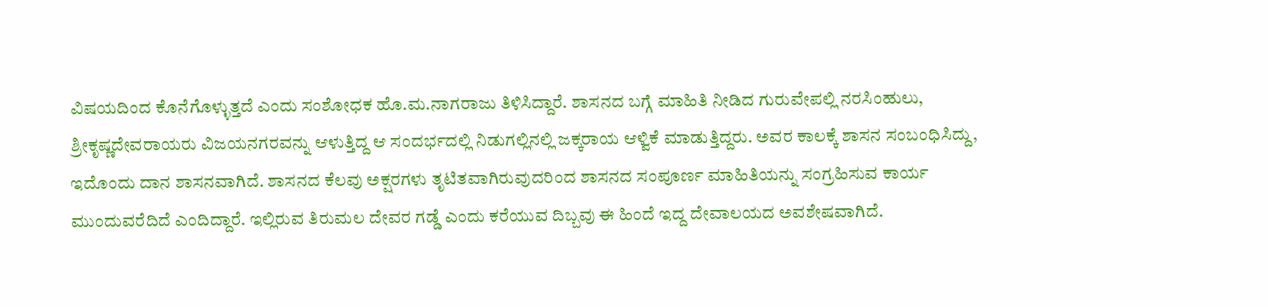ವಿಷಯದಿಂದ ಕೊನೆಗೊಳ್ಳುತ್ತದೆ ಎಂದು ಸಂಶೋಧಕ ಹೊ.ಮ.ನಾಗರಾಜು ತಿಳಿಸಿದ್ದಾರೆ. ಶಾಸನದ ಬಗ್ಗೆ ಮಾಹಿತಿ ನೀಡಿದ ಗುರುವೇಪಲ್ಲಿ ನರಸಿಂಹುಲು, ಶ್ರೀಕೃಷ್ಣದೇವರಾಯರು ವಿಜಯನಗರವನ್ನು ಆಳುತ್ತಿದ್ದ ಆ ಸಂದರ್ಭದಲ್ಲಿ ನಿಡುಗಲ್ಲಿನಲ್ಲಿ ಜಕ್ಕರಾಯ ಆಳ್ವಿಕೆ ಮಾಡುತ್ತಿದ್ದರು. ಅವರ ಕಾಲಕ್ಕೆ ಶಾಸನ ಸಂಬಂಧಿಸಿದ್ದು, ಇದೊಂದು ದಾನ ಶಾಸನವಾಗಿದೆ. ಶಾಸನದ ಕೆಲವು ಅಕ್ಷರಗಳು ತೃಟಿತವಾಗಿರುವುದರಿಂದ ಶಾಸನದ ಸಂಪೂರ್ಣ ಮಾಹಿತಿಯನ್ನು ಸಂಗ್ರಹಿಸುವ ಕಾರ್ಯ ಮುಂದುವರೆದಿದೆ ಎಂದಿದ್ದಾರೆ. ಇಲ್ಲಿರುವ ತಿರುಮಲ ದೇವರ ಗಡ್ಡೆ ಎಂದು ಕರೆಯುವ ದಿಬ್ಬವು ಈ ಹಿಂದೆ ಇದ್ದ ದೇವಾಲಯದ ಅವಶೇಷವಾಗಿದೆ.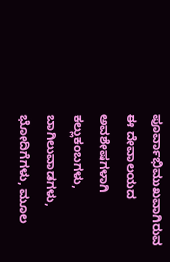ಪೂರ್ವಾಭಿಮುಖವಾಗಿರುವ ಈ ದೇವಾಲಯದ ಅವಶೇಷಗಳಾಗಿ ಕಲ್ಲುಕಂಬಗಳು, ಬಾಗಿಲುವಾಡಗಳು, ಭೋದಿಗೆಗಳು, ಮೂಲ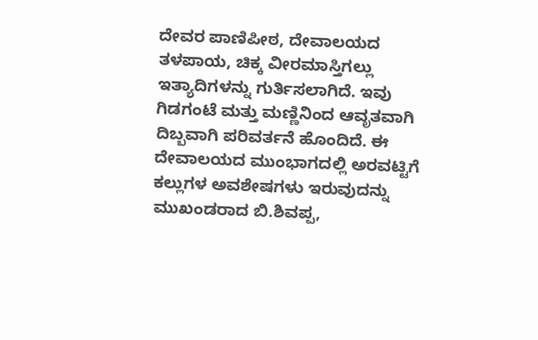ದೇವರ ಪಾಣಿಪೀಠ, ದೇವಾಲಯದ ತಳಪಾಯ, ಚಿಕ್ಕ ವೀರಮಾಸ್ತಿಗಲ್ಲು ಇತ್ಯಾದಿಗಳನ್ನು ಗುರ್ತಿಸಲಾಗಿದೆ. ಇವು ಗಿಡಗಂಟೆ ಮತ್ತು ಮಣ್ಣಿನಿಂದ ಆವೃತವಾಗಿ ದಿಬ್ಬವಾಗಿ ಪರಿವರ್ತನೆ ಹೊಂದಿದೆ. ಈ ದೇವಾಲಯದ ಮುಂಭಾಗದಲ್ಲಿ ಅರವಟ್ಟಿಗೆ ಕಲ್ಲುಗಳ ಅವಶೇಷಗಳು ಇರುವುದನ್ನು ಮುಖಂಡರಾದ ಬಿ.ಶಿವಪ್ಪ,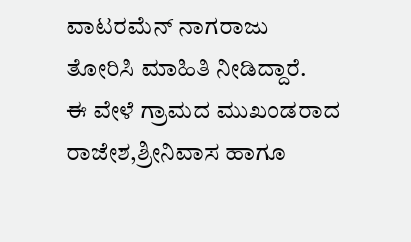ವಾಟರಮೆನ್ ನಾಗರಾಜು ತೋರಿಸಿ ಮಾಹಿತಿ ನೀಡಿದ್ದಾರೆ.
ಈ ವೇಳೆ ಗ್ರಾಮದ ಮುಖಂಡರಾದ ರಾಜೇಶ,ಶ್ರೀನಿವಾಸ ಹಾಗೂ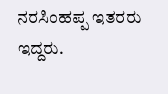ನರಸಿಂಹಪ್ಪ ಇತರರು ಇದ್ದರು.